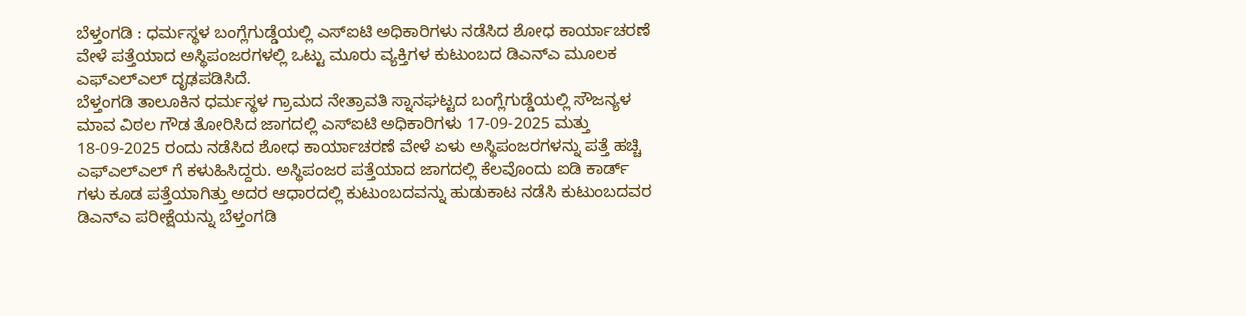ಬೆಳ್ತಂಗಡಿ : ಧರ್ಮಸ್ಥಳ ಬಂಗ್ಲೆಗುಡ್ಡೆಯಲ್ಲಿ ಎಸ್ಐಟಿ ಅಧಿಕಾರಿಗಳು ನಡೆಸಿದ ಶೋಧ ಕಾರ್ಯಾಚರಣೆ ವೇಳೆ ಪತ್ತೆಯಾದ ಅಸ್ಥಿಪಂಜರಗಳಲ್ಲಿ ಒಟ್ಟು ಮೂರು ವ್ಯಕ್ತಿಗಳ ಕುಟುಂಬದ ಡಿಎನ್ಎ ಮೂಲಕ ಎಫ್ಎಲ್ಎಲ್ ದೃಢಪಡಿಸಿದೆ.
ಬೆಳ್ತಂಗಡಿ ತಾಲೂಕಿನ ಧರ್ಮಸ್ಥಳ ಗ್ರಾಮದ ನೇತ್ರಾವತಿ ಸ್ನಾನಘಟ್ಟದ ಬಂಗ್ಲೆಗುಡ್ಡೆಯಲ್ಲಿ ಸೌಜನ್ಯಳ ಮಾವ ವಿಠಲ ಗೌಡ ತೋರಿಸಿದ ಜಾಗದಲ್ಲಿ ಎಸ್ಐಟಿ ಅಧಿಕಾರಿಗಳು 17-09-2025 ಮತ್ತು 18-09-2025 ರಂದು ನಡೆಸಿದ ಶೋಧ ಕಾರ್ಯಾಚರಣೆ ವೇಳೆ ಏಳು ಅಸ್ಥಿಪಂಜರಗಳನ್ನು ಪತ್ತೆ ಹಚ್ಚಿ ಎಫ್ಎಲ್ಎಲ್ ಗೆ ಕಳುಹಿಸಿದ್ದರು. ಅಸ್ಥಿಪಂಜರ ಪತ್ತೆಯಾದ ಜಾಗದಲ್ಲಿ ಕೆಲವೊಂದು ಐಡಿ ಕಾರ್ಡ್ ಗಳು ಕೂಡ ಪತ್ತೆಯಾಗಿತ್ತು ಅದರ ಆಧಾರದಲ್ಲಿ ಕುಟುಂಬದವನ್ನು ಹುಡುಕಾಟ ನಡೆಸಿ ಕುಟುಂಬದವರ ಡಿಎನ್ಎ ಪರೀಕ್ಷೆಯನ್ನು ಬೆಳ್ತಂಗಡಿ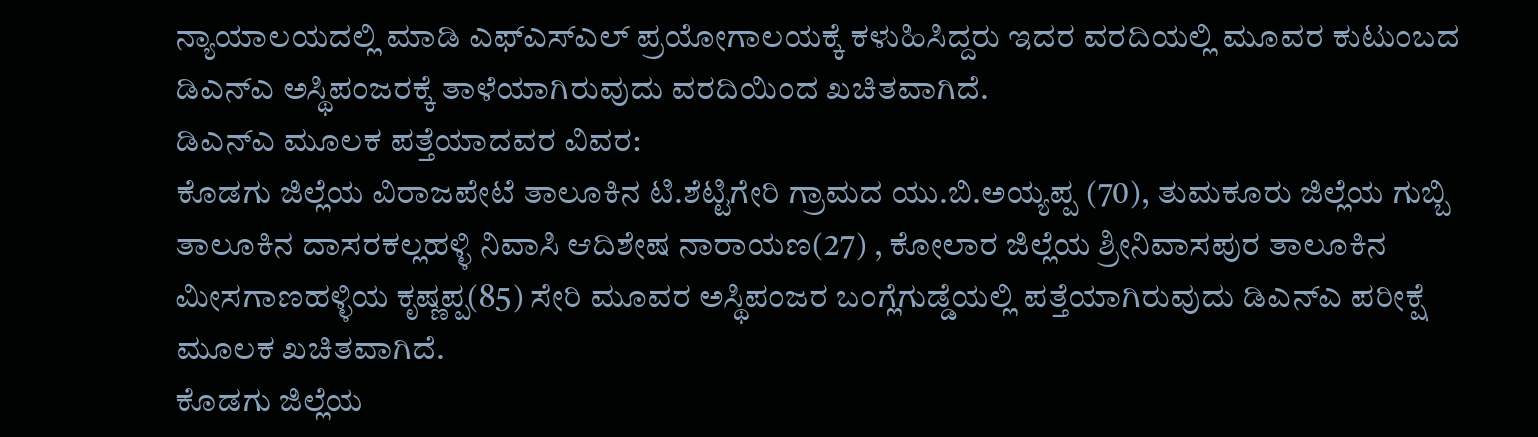ನ್ಯಾಯಾಲಯದಲ್ಲಿ ಮಾಡಿ ಎಫ್ಎಸ್ಎಲ್ ಪ್ರಯೋಗಾಲಯಕ್ಕೆ ಕಳುಹಿಸಿದ್ದರು ಇದರ ವರದಿಯಲ್ಲಿ ಮೂವರ ಕುಟುಂಬದ ಡಿಎನ್ಎ ಅಸ್ಥಿಪಂಜರಕ್ಕೆ ತಾಳೆಯಾಗಿರುವುದು ವರದಿಯಿಂದ ಖಚಿತವಾಗಿದೆ.
ಡಿಎನ್ಎ ಮೂಲಕ ಪತ್ತೆಯಾದವರ ವಿವರ:
ಕೊಡಗು ಜಿಲ್ಲೆಯ ವಿರಾಜಪೇಟೆ ತಾಲೂಕಿನ ಟಿ.ಶೆಟ್ಟಿಗೇರಿ ಗ್ರಾಮದ ಯು.ಬಿ.ಅಯ್ಯಪ್ಪ (70), ತುಮಕೂರು ಜಿಲ್ಲೆಯ ಗುಬ್ಬಿ ತಾಲೂಕಿನ ದಾಸರಕಲ್ಲಹಳ್ಳಿ ನಿವಾಸಿ ಆದಿಶೇಷ ನಾರಾಯಣ(27) , ಕೋಲಾರ ಜಿಲ್ಲೆಯ ಶ್ರೀನಿವಾಸಪುರ ತಾಲೂಕಿನ ಮೀಸಗಾಣಹಳ್ಳಿಯ ಕೃಷ್ಣಪ್ಪ(85) ಸೇರಿ ಮೂವರ ಅಸ್ಥಿಪಂಜರ ಬಂಗ್ಲೆಗುಡ್ಡೆಯಲ್ಲಿ ಪತ್ತೆಯಾಗಿರುವುದು ಡಿಎನ್ಎ ಪರೀಕ್ಷೆ ಮೂಲಕ ಖಚಿತವಾಗಿದೆ.
ಕೊಡಗು ಜಿಲ್ಲೆಯ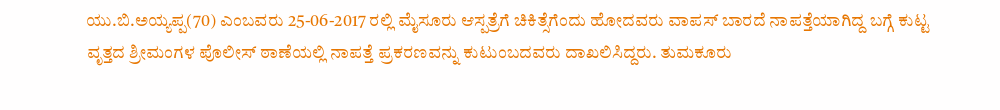ಯು.ಬಿ.ಅಯ್ಯಪ್ಪ(70) ಎಂಬವರು 25-06-2017 ರಲ್ಲಿ ಮೈಸೂರು ಆಸ್ಪತ್ರೆಗೆ ಚಿಕಿತ್ಸೆಗೆಂದು ಹೋದವರು ವಾಪಸ್ ಬಾರದೆ ನಾಪತ್ತೆಯಾಗಿದ್ದ ಬಗ್ಗೆ ಕುಟ್ಟ ವೃತ್ತದ ಶ್ರೀಮಂಗಳ ಪೊಲೀಸ್ ಠಾಣೆಯಲ್ಲಿ ನಾಪತ್ತೆ ಪ್ರಕರಣವನ್ನು ಕುಟುಂಬದವರು ದಾಖಲಿಸಿದ್ದರು. ತುಮಕೂರು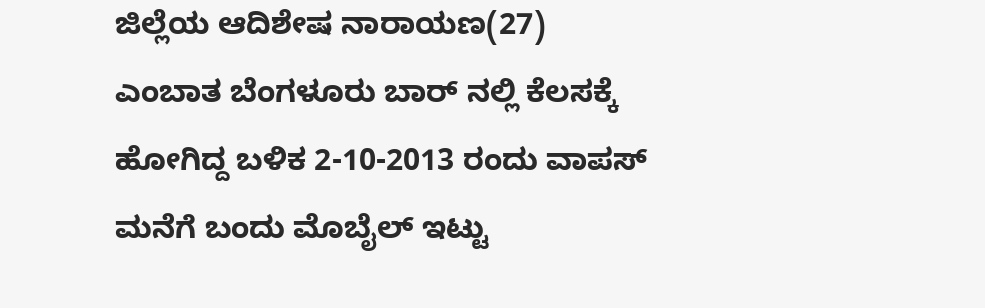ಜಿಲ್ಲೆಯ ಆದಿಶೇಷ ನಾರಾಯಣ(27) ಎಂಬಾತ ಬೆಂಗಳೂರು ಬಾರ್ ನಲ್ಲಿ ಕೆಲಸಕ್ಕೆ ಹೋಗಿದ್ದ ಬಳಿಕ 2-10-2013 ರಂದು ವಾಪಸ್ ಮನೆಗೆ ಬಂದು ಮೊಬೈಲ್ ಇಟ್ಟು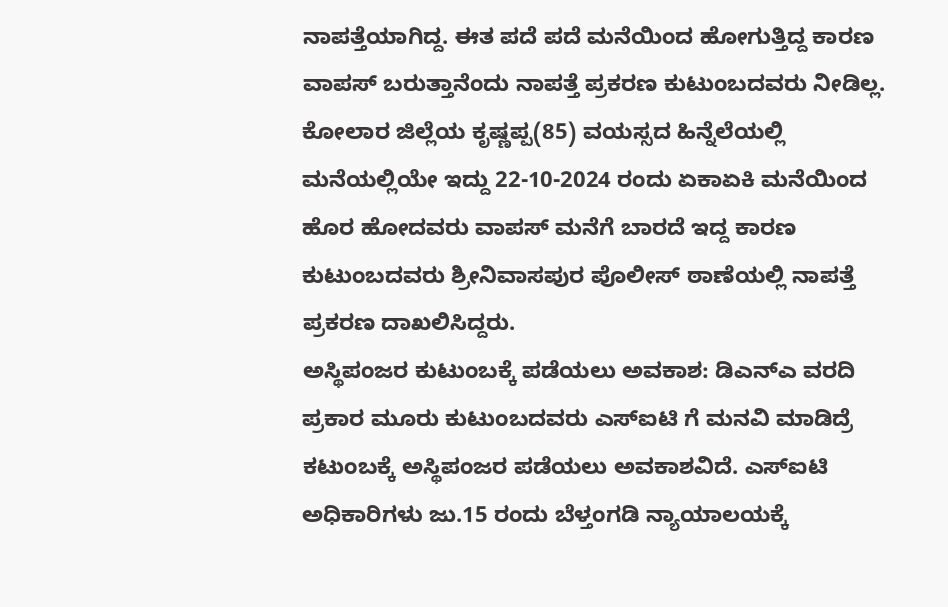ನಾಪತ್ತೆಯಾಗಿದ್ದ. ಈತ ಪದೆ ಪದೆ ಮನೆಯಿಂದ ಹೋಗುತ್ತಿದ್ದ ಕಾರಣ ವಾಪಸ್ ಬರುತ್ತಾನೆಂದು ನಾಪತ್ತೆ ಪ್ರಕರಣ ಕುಟುಂಬದವರು ನೀಡಿಲ್ಲ. ಕೋಲಾರ ಜಿಲ್ಲೆಯ ಕೃಷ್ಣಪ್ಪ(85) ವಯಸ್ಸದ ಹಿನ್ನೆಲೆಯಲ್ಲಿ ಮನೆಯಲ್ಲಿಯೇ ಇದ್ದು 22-10-2024 ರಂದು ಏಕಾಏಕಿ ಮನೆಯಿಂದ ಹೊರ ಹೋದವರು ವಾಪಸ್ ಮನೆಗೆ ಬಾರದೆ ಇದ್ದ ಕಾರಣ ಕುಟುಂಬದವರು ಶ್ರೀನಿವಾಸಪುರ ಪೊಲೀಸ್ ಠಾಣೆಯಲ್ಲಿ ನಾಪತ್ತೆ ಪ್ರಕರಣ ದಾಖಲಿಸಿದ್ದರು.
ಅಸ್ಥಿಪಂಜರ ಕುಟುಂಬಕ್ಕೆ ಪಡೆಯಲು ಅವಕಾಶ: ಡಿಎನ್ಎ ವರದಿ ಪ್ರಕಾರ ಮೂರು ಕುಟುಂಬದವರು ಎಸ್ಐಟಿ ಗೆ ಮನವಿ ಮಾಡಿದ್ರೆ ಕಟುಂಬಕ್ಕೆ ಅಸ್ಥಿಪಂಜರ ಪಡೆಯಲು ಅವಕಾಶವಿದೆ. ಎಸ್ಐಟಿ ಅಧಿಕಾರಿಗಳು ಜು.15 ರಂದು ಬೆಳ್ತಂಗಡಿ ನ್ಯಾಯಾಲಯಕ್ಕೆ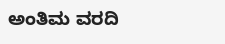ಅಂತಿಮ ವರದಿ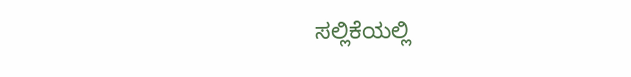ಸಲ್ಲಿಕೆಯಲ್ಲಿ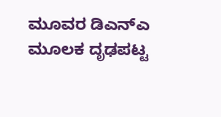ಮೂವರ ಡಿಎನ್ಎ ಮೂಲಕ ದೃಢಪಟ್ಟ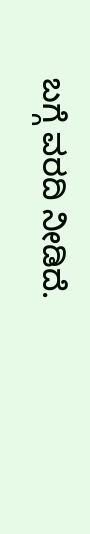ಬಗ್ಗೆ ವರದಿ ನೀಡಿದೆ.